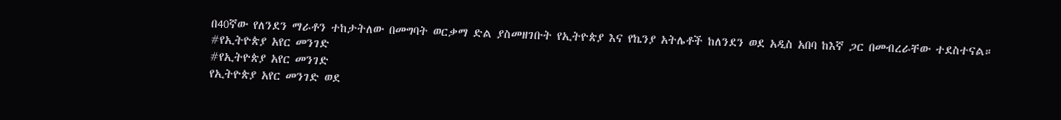በ40ኛው የለንደን ማራቶን ተከታትለው በመግባት ወርቃማ ድል ያስመዘገቡት የኢትዮጵያ እና የኬንያ አትሌቶች ከለንደን ወደ አዲስ አበባ ከእኛ ጋር በመብረራቸው ተደስተናል።
#የኢትዮጵያ አየር መንገድ
#የኢትዮጵያ አየር መንገድ
የኢትዮጵያ አየር መንገድ ወደ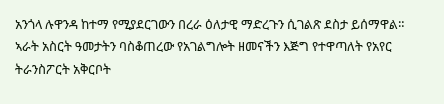አንጎላ ሉዋንዳ ከተማ የሚያደርገውን በረራ ዕለታዊ ማድረጉን ሲገልጽ ደስታ ይሰማዋል። ኣራት አስርት ዓመታትን ባስቆጠረው የአገልግሎት ዘመናችን እጅግ የተዋጣለት የአየር ትራንስፖርት አቅርቦት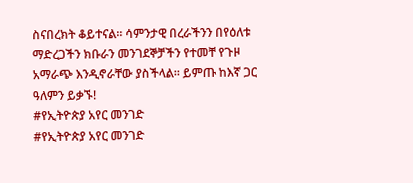ስናበረክት ቆይተናል። ሳምንታዊ በረራችንን በየዕለቱ ማድረጋችን ክቡራን መንገደኞቻችን የተመቸ የጉዞ አማራጭ እንዲኖራቸው ያስችላል። ይምጡ ከእኛ ጋር ዓለምን ይቃኙ!
#የኢትዮጵያ አየር መንገድ
#የኢትዮጵያ አየር መንገድ